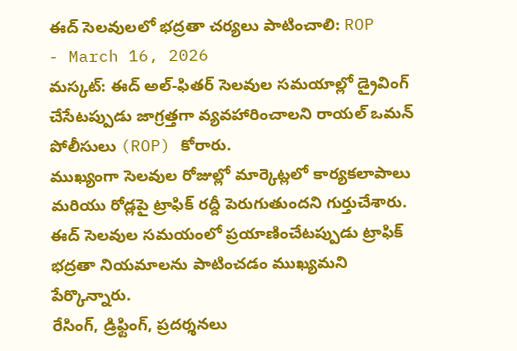ఈద్ సెలవులలో భద్రతా చర్యలు పాటించాలి: ROP
- March 16, 2026
మస్కట్: ఈద్ అల్-ఫితర్ సెలవుల సమయాల్లో డ్రైవింగ్ చేసేటప్పుడు జాగ్రత్తగా వ్యవహారించాలని రాయల్ ఒమన్ పోలీసులు (ROP) కోరారు.
ముఖ్యంగా సెలవుల రోజుల్లో మార్కెట్లలో కార్యకలాపాలు మరియు రోడ్లపై ట్రాఫిక్ రద్దీ పెరుగుతుందని గుర్తుచేశారు.
ఈద్ సెలవుల సమయంలో ప్రయాణించేటప్పుడు ట్రాఫిక్ భద్రతా నియమాలను పాటించడం ముఖ్యమని పేర్కొన్నారు.
రేసింగ్, డ్రిఫ్టింగ్, ప్రదర్శనలు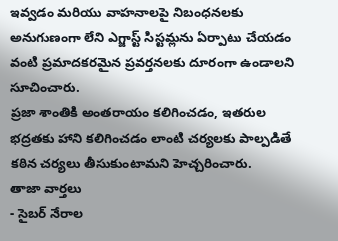ఇవ్వడం మరియు వాహనాలపై నిబంధనలకు అనుగుణంగా లేని ఎగ్జాస్ట్ సిస్టమ్లను ఏర్పాటు చేయడం వంటి ప్రమాదకరమైన ప్రవర్తనలకు దూరంగా ఉండాలని సూచించారు.
ప్రజా శాంతికి అంతరాయం కలిగించడం, ఇతరుల భద్రతకు హాని కలిగించడం లాంటి చర్యలకు పాల్పడితే కఠిన చర్యలు తీసుకుంటామని హెచ్చరించారు.
తాజా వార్తలు
- సైబర్ నేరాల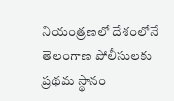నియంత్రణలో దేశంలోనే తెలంగాణ పోలీసులకు ప్రథమ స్థానం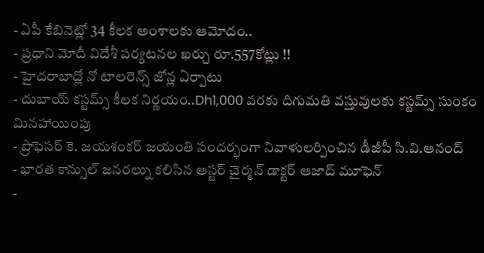- ఏపీ కేబినెట్లో 34 కీలక అంశాలకు ఆమోదం..
- ప్రధాని మోదీ విదేశీ పర్యటనల ఖర్చు రూ.557కోట్లు !!
- హైదరాబాద్లో నో టాలరెన్స్ జోన్ల ఏర్పాటు
- దుబాయ్ కస్టమ్స్ కీలక నిర్ణయం..Dh1,000 వరకు దిగుమతి వస్తువులకు కస్టమ్స్ సుంకం మినహాయింపు
- ప్రొఫెసర్ కె. జయశంకర్ జయంతి సందర్భంగా నివాళులర్పించిన డీజీపీ సి.వి.ఆనంద్
- భారత కాన్సుల్ జనరల్ను కలిసిన ఆస్టర్ చైర్మన్ డాక్టర్ ఆజాద్ మూఫెన్
-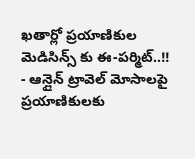ఖతార్లో ప్రయాణికుల మెడిసిన్స్ కు ఈ-పర్మిట్..!!
- ఆన్లైన్ ట్రావెల్ మోసాలపై ప్రయాణికులకు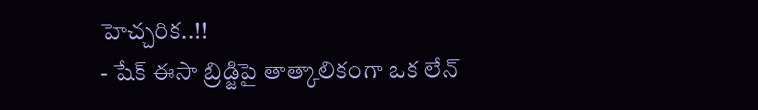హెచ్చరిక..!!
- షేక్ ఈసా బ్రిడ్జిపై తాత్కాలికంగా ఒక లేన్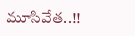మూసివేత..!!